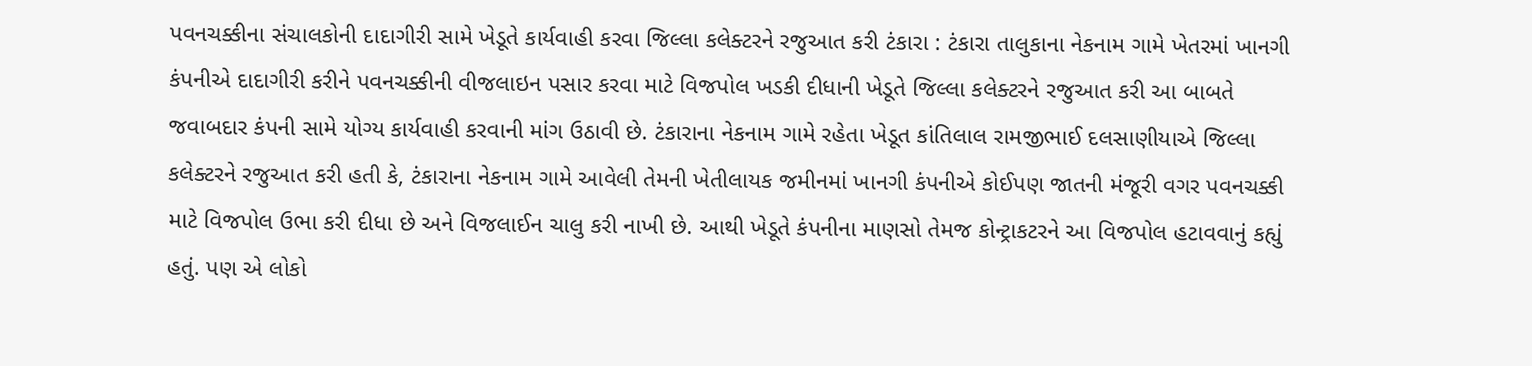પવનચક્કીના સંચાલકોની દાદાગીરી સામે ખેડૂતે કાર્યવાહી કરવા જિલ્લા કલેક્ટરને રજુઆત કરી ટંકારા : ટંકારા તાલુકાના નેકનામ ગામે ખેતરમાં ખાનગી કંપનીએ દાદાગીરી કરીને પવનચક્કીની વીજલાઇન પસાર કરવા માટે વિજપોલ ખડકી દીધાની ખેડૂતે જિલ્લા કલેક્ટરને રજુઆત કરી આ બાબતે જવાબદાર કંપની સામે યોગ્ય કાર્યવાહી કરવાની માંગ ઉઠાવી છે. ટંકારાના નેકનામ ગામે રહેતા ખેડૂત કાંતિલાલ રામજીભાઈ દલસાણીયાએ જિલ્લા કલેક્ટરને રજુઆત કરી હતી કે, ટંકારાના નેકનામ ગામે આવેલી તેમની ખેતીલાયક જમીનમાં ખાનગી કંપનીએ કોઈપણ જાતની મંજૂરી વગર પવનચક્કી માટે વિજપોલ ઉભા કરી દીધા છે અને વિજલાઈન ચાલુ કરી નાખી છે. આથી ખેડૂતે કંપનીના માણસો તેમજ કોન્ટ્રાકટરને આ વિજપોલ હટાવવાનું કહ્યું હતું. પણ એ લોકો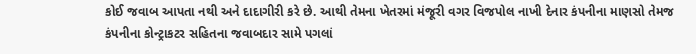કોઈ જવાબ આપતા નથી અને દાદાગીરી કરે છે. આથી તેમના ખેતરમાં મંજૂરી વગર વિજપોલ નાખી દેનાર કંપનીના માણસો તેમજ કંપનીના કોન્ટ્રાકટર સહિતના જવાબદાર સામે પગલાં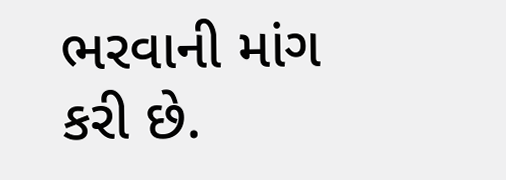ભરવાની માંગ કરી છે.